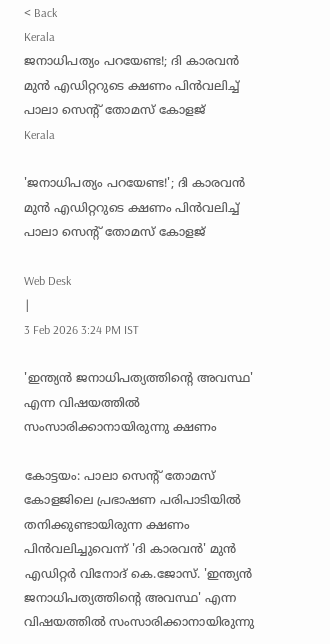< Back
Kerala
ജനാധിപത്യം പറയേണ്ട!; ദി കാരവൻ മുൻ എഡിറ്ററുടെ ക്ഷണം പിൻവലിച്ച് പാലാ സെന്റ് തോമസ് കോളജ്
Kerala

'ജനാധിപത്യം പറയേണ്ട!'; ദി കാരവൻ മുൻ എഡിറ്ററുടെ ക്ഷണം പിൻവലിച്ച് പാലാ സെന്റ് തോമസ് കോളജ്

Web Desk
|
3 Feb 2026 3:24 PM IST

'ഇന്ത്യൻ ജനാധിപത്യത്തിന്റെ അവസ്ഥ' എന്ന വിഷയത്തിൽ സംസാരിക്കാനായിരുന്നു ക്ഷണം

കോട്ടയം: പാലാ സെന്റ് തോമസ് കോളജിലെ പ്രഭാഷണ പരിപാടിയിൽ തനിക്കുണ്ടായിരുന്ന ക്ഷണം പിൻവലിച്ചുവെന്ന് 'ദി കാരവൻ' മുൻ എഡിറ്റർ വിനോദ് കെ.ജോസ്. 'ഇന്ത്യൻ ജനാധിപത്യത്തിന്റെ അവസ്ഥ' എന്ന വിഷയത്തിൽ സംസാരിക്കാനായിരുന്നു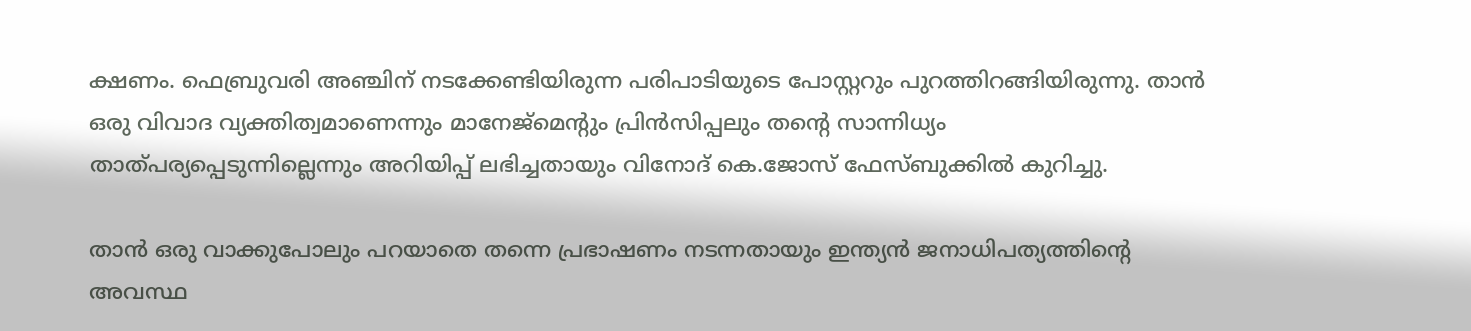ക്ഷണം. ഫെബ്രുവരി അഞ്ചിന് നടക്കേണ്ടിയിരുന്ന പരിപാടിയുടെ പോസ്റ്ററും പുറത്തിറങ്ങിയിരുന്നു. താൻ ഒരു വിവാദ വ്യക്തിത്വമാണെന്നും മാനേജ്‌മെന്റും പ്രിൻസിപ്പലും തന്റെ സാന്നിധ്യം താത്പര്യപ്പെടുന്നില്ലെന്നും അറിയിപ്പ് ലഭിച്ചതായും വിനോദ് കെ.ജോസ് ഫേസ്ബുക്കിൽ കുറിച്ചു.

താൻ ഒരു വാക്കുപോലും പറയാതെ തന്നെ പ്രഭാഷണം നടന്നതായും ഇന്ത്യൻ ജനാധിപത്യത്തിന്റെ അവസ്ഥ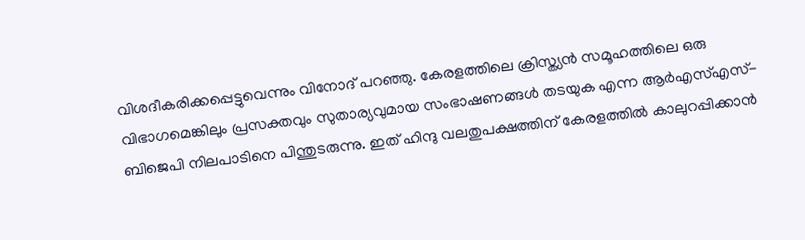വിശദീകരിക്കപ്പെട്ടുവെന്നും വിനോദ് പറഞ്ഞു. കേരളത്തിലെ ക്രിസ്ത്യൻ സമൂഹത്തിലെ ഒരു വിഭാഗമെങ്കിലും പ്രസക്തവും സുതാര്യവുമായ സംഭാഷണങ്ങൾ തടയുക എന്ന ആർ‌എസ്‌എസ്-ബിജെപി നിലപാടിനെ പിന്തുടരുന്നു. ഇത് ഹിന്ദു വലതുപക്ഷത്തിന് കേരളത്തിൽ കാലുറപ്പിക്കാൻ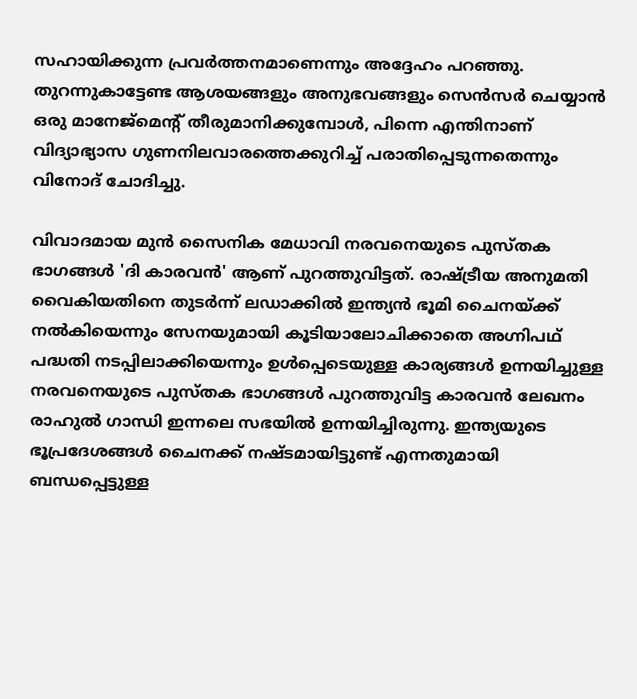സഹായിക്കുന്ന പ്രവർത്തനമാണെന്നും അദ്ദേഹം പറഞ്ഞു. തുറന്നുകാട്ടേണ്ട ആശയങ്ങളും അനുഭവങ്ങളും സെൻസർ ചെയ്യാൻ ഒരു മാനേജ്‌മെന്റ് തീരുമാനിക്കുമ്പോൾ, പിന്നെ എന്തിനാണ് വിദ്യാഭ്യാസ ഗുണനിലവാരത്തെക്കുറിച്ച് പരാതിപ്പെടുന്നതെന്നും വിനോദ് ചോദിച്ചു.

വിവാദമായ മുൻ സൈനിക മേധാവി നരവനെയുടെ പുസ്തക ഭാഗങ്ങൾ 'ദി കാരവൻ' ആണ് പുറത്തുവിട്ടത്. രാഷ്ട്രീയ അനുമതി വൈകിയതിനെ തുടർന്ന് ലഡാക്കിൽ ഇന്ത്യൻ ഭൂമി ചൈനയ്ക്ക് നൽകിയെന്നും സേനയുമായി കൂടിയാലോചിക്കാതെ അഗ്നിപഥ് പദ്ധതി നടപ്പിലാക്കിയെന്നും ഉൾപ്പെടെയുള്ള കാര്യങ്ങൾ ഉന്നയിച്ചുള്ള നരവനെയുടെ പുസ്തക ഭാഗങ്ങൾ പുറത്തുവിട്ട കാരവൻ ലേഖനം രാഹുൽ ഗാന്ധി ഇന്നലെ സഭയിൽ ഉന്നയിച്ചിരുന്നു. ഇന്ത്യയുടെ ഭൂപ്രദേശങ്ങൾ ചൈനക്ക് നഷ്ടമായിട്ടുണ്ട് എന്നതുമായി ബന്ധപ്പെട്ടുള്ള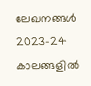ലേഖനങ്ങൾ 2023-24 കാലങ്ങളിൽ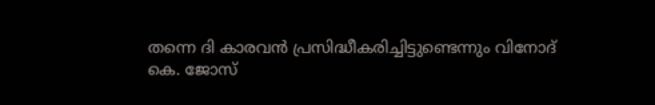തന്നെ ദി കാരവൻ പ്രസിദ്ധീകരിച്ചിട്ടുണ്ടെന്നും വിനോദ് കെ. ജോസ്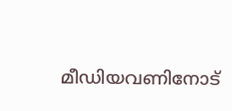മീഡിയവണിനോട്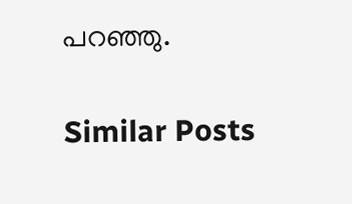പറഞ്ഞു.

Similar Posts